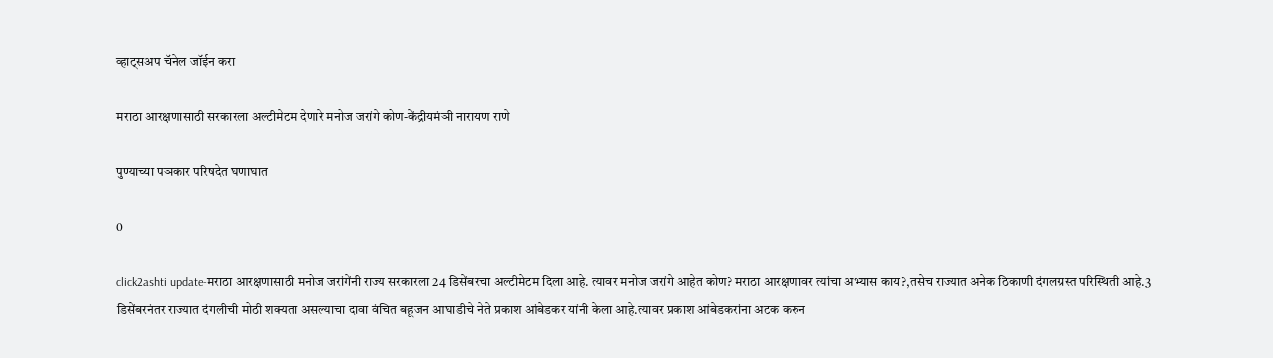व्हाट्सअप चॅनेल जॉईन करा

मराठा आरक्षणासाठी सरकारला अल्टीमेटम देणारे मनोज जरांगे कोण-केंद्रीयमंञी नारायण राणे

पुण्याच्या पञकार परिषदेत घणाघात

0

click2ashti update-मराठा आरक्षणासाठी मनोज जरांगेंनी राज्य सरकारला 24 डिसेंबरचा अल्टीमेटम दिला आहे. त्यावर मनोज जरांगे आहेत कोण? मराठा आरक्षणावर त्यांचा अभ्यास काय?,तसेच राज्यात अनेक ठिकाणी दंगलग्रस्त परिस्थिती आहे.3 डिसेंबरनंतर राज्यात दंगलीची मोठी शक्यता असल्याचा दावा वंचित बहूजन आघाडीचे नेते प्रकाश आंबेडकर यांनी केला आहे.त्यावर प्रकाश आंबेडकरांना अटक करुन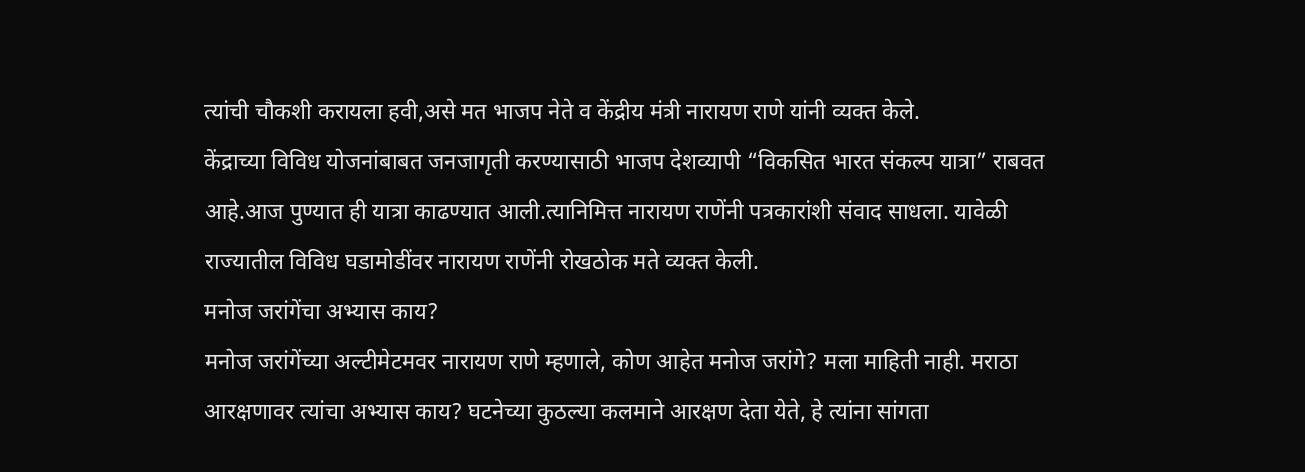त्यांची चौकशी करायला हवी,असे मत भाजप नेते व केंद्रीय मंत्री नारायण राणे यांनी व्यक्त केले.
केंद्राच्या विविध योजनांबाबत जनजागृती करण्यासाठी भाजप देशव्यापी “विकसित भारत संकल्प यात्रा” राबवत आहे.आज पुण्यात ही यात्रा काढण्यात आली.त्यानिमित्त नारायण राणेंनी पत्रकारांशी संवाद साधला. यावेळी राज्यातील विविध घडामोडींवर नारायण राणेंनी रोखठोक मते व्यक्त केली.
मनोज जरांगेंचा अभ्यास काय?
मनोज जरांगेंच्या अल्टीमेटमवर नारायण राणे म्हणाले, कोण आहेत मनोज जरांगे? मला माहिती नाही. मराठा आरक्षणावर त्यांचा अभ्यास काय? घटनेच्या कुठल्या कलमाने आरक्षण देता येते, हे त्यांना सांगता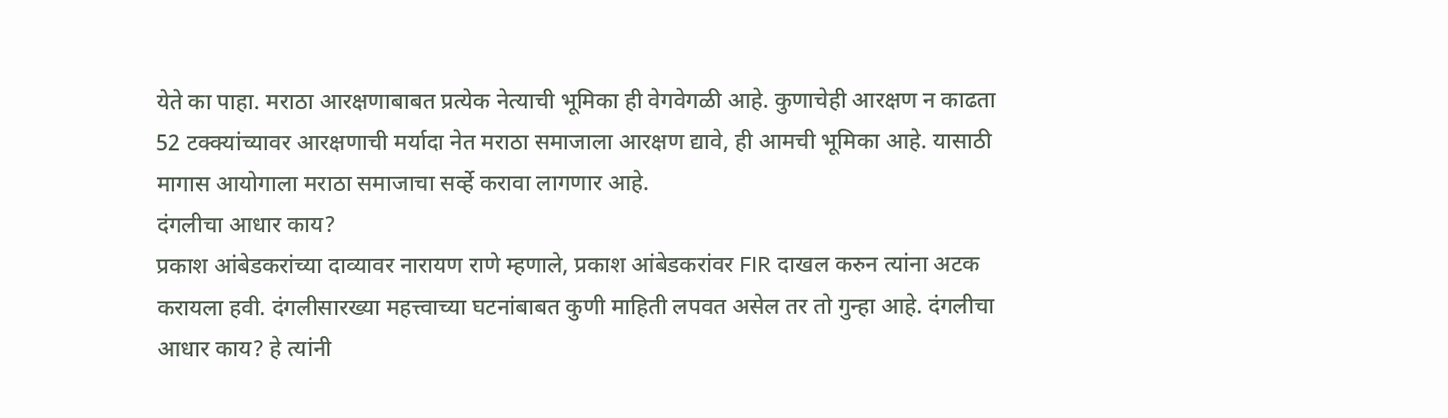येते का पाहा. मराठा आरक्षणाबाबत प्रत्येक नेत्याची भूमिका ही वेगवेगळी आहे. कुणाचेही आरक्षण न काढता 52 टक्क्यांच्यावर आरक्षणाची मर्यादा नेत मराठा समाजाला आरक्षण द्यावे, ही आमची भूमिका आहे. यासाठी मागास आयोगाला मराठा समाजाचा सर्व्हे करावा लागणार आहे.
दंगलीचा आधार काय?
प्रकाश आंबेडकरांच्या दाव्यावर नारायण राणे म्हणाले, प्रकाश आंबेडकरांवर FIR दाखल करुन त्यांना अटक करायला हवी. दंगलीसारख्या महत्त्वाच्या घटनांबाबत कुणी माहिती लपवत असेल तर तो गुन्हा आहे. दंगलीचा आधार काय? हे त्यांनी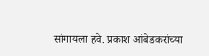सांगायला हवे. प्रकाश आंबेडकरांच्या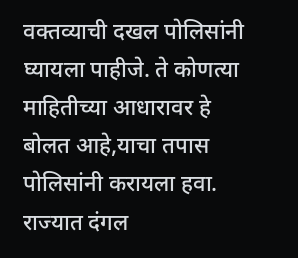वक्तव्याची दखल पोलिसांनी घ्यायला पाहीजे. ते कोणत्या माहितीच्या आधारावर हे बोलत आहे,याचा तपास पोलिसांनी करायला हवा. राज्यात दंगल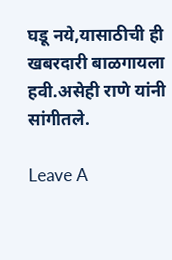घडू नये,यासाठीची ही खबरदारी बाळगायला हवी.असेही राणे यांनी सांगीतले.

Leave A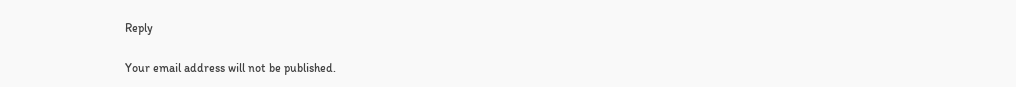Reply

Your email address will not be published.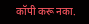कॉपी करू नका.